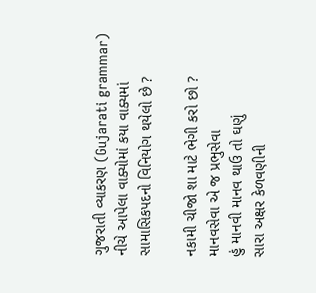ગુજરાતી વ્યાકરણ (Gujarati grammar)
નીચે આપેલા વાક્યોમાં કયા વાક્યમાં સામાસિકપદનો વિનિયોગ થયેલો છે ?

નકામી ચીજો શા માટે ભેગી કરો છો ?
માનવસેવા એ જ પ્રભુસેવા
હું માનવી માનવ થાઉ તો ઘણું
સારા અક્ષર કેળવણીની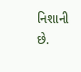નિશાની છે.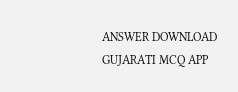ANSWER DOWNLOAD GUJARATI MCQ APP